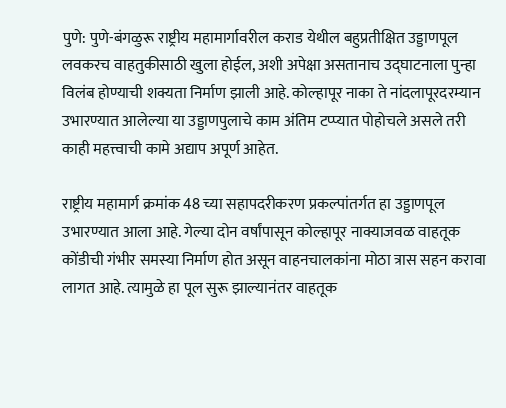पुणे: पुणे-बंगळुरू राष्ट्रीय महामार्गावरील कराड येथील बहुप्रतीक्षित उड्डाणपूल लवकरच वाहतुकीसाठी खुला होईल, अशी अपेक्षा असतानाच उद्घाटनाला पुन्हा विलंब होण्याची शक्यता निर्माण झाली आहे. कोल्हापूर नाका ते नांदलापूरदरम्यान उभारण्यात आलेल्या या उड्डाणपुलाचे काम अंतिम टप्प्यात पोहोचले असले तरी काही महत्त्वाची कामे अद्याप अपूर्ण आहेत.

राष्ट्रीय महामार्ग क्रमांक 48 च्या सहापदरीकरण प्रकल्पांतर्गत हा उड्डाणपूल उभारण्यात आला आहे. गेल्या दोन वर्षांपासून कोल्हापूर नाक्याजवळ वाहतूक कोंडीची गंभीर समस्या निर्माण होत असून वाहनचालकांना मोठा त्रास सहन करावा लागत आहे. त्यामुळे हा पूल सुरू झाल्यानंतर वाहतूक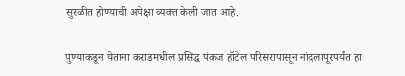सुरळीत होण्याची अपेक्षा व्यक्त केली जात आहे.

पुण्याकडून येताना कराडमधील प्रसिद्ध पंकज हॉटेल परिसरापासून नांदलापूरपर्यंत हा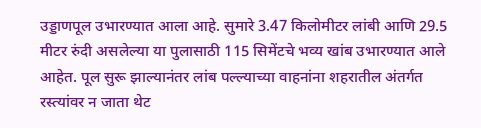उड्डाणपूल उभारण्यात आला आहे. सुमारे 3.47 किलोमीटर लांबी आणि 29.5 मीटर रुंदी असलेल्या या पुलासाठी 115 सिमेंटचे भव्य खांब उभारण्यात आले आहेत. पूल सुरू झाल्यानंतर लांब पल्ल्याच्या वाहनांना शहरातील अंतर्गत रस्त्यांवर न जाता थेट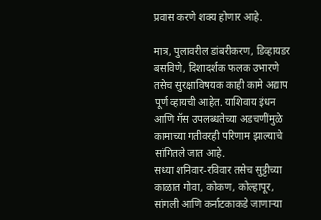प्रवास करणे शक्य होणार आहे.

मात्र, पुलावरील डांबरीकरण, डिव्हायडर बसविणे, दिशादर्शक फलक उभारणे तसेच सुरक्षाविषयक काही कामे अद्याप पूर्ण व्हायची आहेत. याशिवाय इंधन आणि गॅस उपलब्धतेच्या अडचणींमुळे कामाच्या गतीवरही परिणाम झाल्याचे सांगितले जात आहे.
सध्या शनिवार-रविवार तसेच सुट्टीच्या काळात गोवा, कोकण, कोल्हापूर, सांगली आणि कर्नाटकाकडे जाणाऱ्या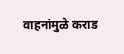वाहनांमुळे कराड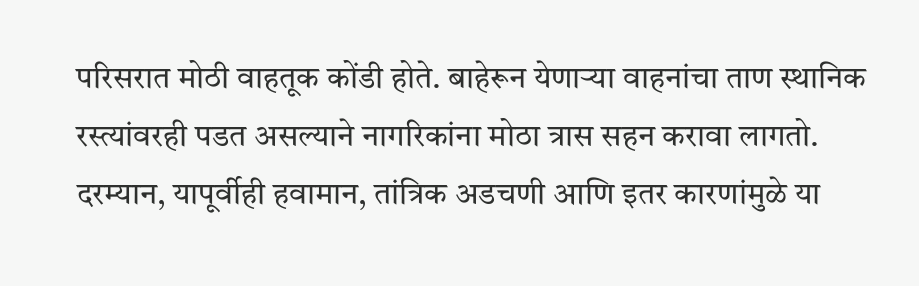परिसरात मोठी वाहतूक कोंडी होते. बाहेरून येणाऱ्या वाहनांचा ताण स्थानिक रस्त्यांवरही पडत असल्याने नागरिकांना मोठा त्रास सहन करावा लागतो.
दरम्यान, यापूर्वीही हवामान, तांत्रिक अडचणी आणि इतर कारणांमुळे या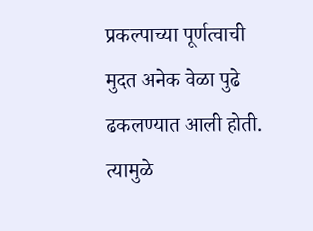प्रकल्पाच्या पूर्णत्वाची मुदत अनेक वेळा पुढे ढकलण्यात आली होती. त्यामुळे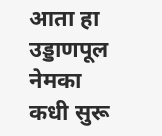आता हा उड्डाणपूल नेमका कधी सुरू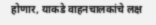होणार, याकडे वाहनचालकांचे लक्ष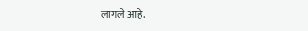लागले आहे.